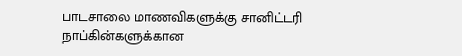பாடசாலை மாணவிகளுக்கு சானிட்டரி நாப்கின்களுக்கான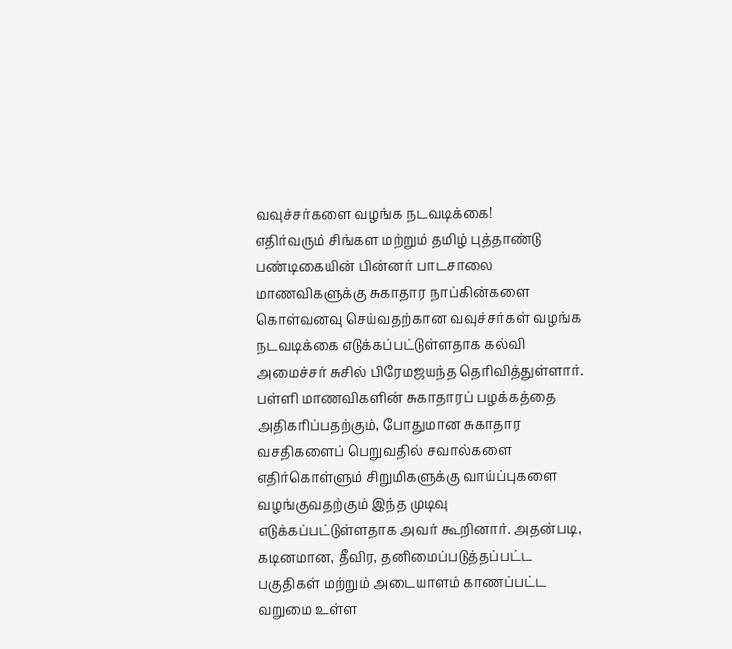வவுச்சர்களை வழங்க நடவடிக்கை!
எதிர்வரும் சிங்கள மற்றும் தமிழ் புத்தாண்டு பண்டிகையின் பின்னர் பாடசாலை மாணவிகளுக்கு சுகாதார நாப்கின்களை கொள்வனவு செய்வதற்கான வவுச்சர்கள் வழங்க நடவடிக்கை எடுக்கப்பட்டுள்ளதாக கல்வி அமைச்சர் சுசில் பிரேமஜயந்த தெரிவித்துள்ளார். பள்ளி மாணவிகளின் சுகாதாரப் பழக்கத்தை அதிகரிப்பதற்கும், போதுமான சுகாதார வசதிகளைப் பெறுவதில் சவால்களை எதிர்கொள்ளும் சிறுமிகளுக்கு வாய்ப்புகளை வழங்குவதற்கும் இந்த முடிவு எடுக்கப்பட்டுள்ளதாக அவர் கூறினார். அதன்படி, கடினமான, தீவிர, தனிமைப்படுத்தப்பட்ட பகுதிகள் மற்றும் அடையாளம் காணப்பட்ட வறுமை உள்ள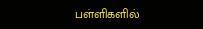பள்ளிகளில்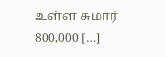உள்ள சுமார் 800,000 […]